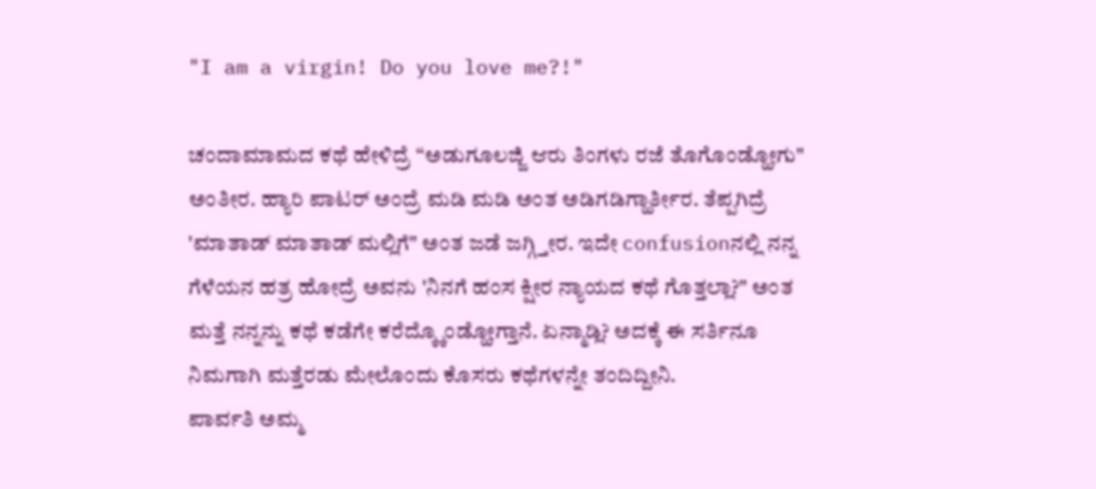"I am a virgin! Do you love me?!"

ಚಂದಾಮಾಮದ ಕಥೆ ಹೇಳಿದ್ರೆ “ಅಡುಗೂಲಜ್ಜಿ ಆರು ತಿಂಗಳು ರಜೆ ತೊಗೊಂಡ್ಹೋಗು" ಅಂತೀರ. ಹ್ಯಾರಿ ಪಾಟರ್ ಅಂದ್ರೆ ಮಡಿ ಮಡಿ ಅಂತ ಅಡಿಗಡಿಗ್ಹಾರ್ತೀರ. ತೆಪ್ಪಗಿದ್ರೆ 'ಮಾತಾಡ್ ಮಾತಾಡ್ ಮಲ್ಲಿಗೆ" ಅಂತ ಜಡೆ ಜಗ್ಗ್ತೀರ. ಇದೇ confusionನಲ್ಲಿ ನನ್ನ ಗೆಳೆಯನ ಹತ್ರ ಹೋದ್ರೆ ಅವನು 'ನಿನಗೆ ಹಂಸ ಕ್ಷೀರ ನ್ಯಾಯದ ಕಥೆ ಗೊತ್ತಲ್ಲಾ?" ಅಂತ ಮತ್ತೆ ನನ್ನನ್ನು ಕಥೆ ಕಡೆಗೇ ಕರೆದ್ಕ್ಕೊಂಡ್ಹೋಗ್ತಾನೆ. ಏನ್ಮಾಡ್ಲಿ? ಅದಕ್ಕೆ ಈ ಸರ್ತಿನೂ ನಿಮಗಾಗಿ ಮತ್ತೆರಡು ಮೇಲೊಂದು ಕೊಸರು ಕಥೆಗಳನ್ನೇ ತಂದಿದ್ದೀನಿ.
ಪಾರ್ವತಿ ಅಮ್ಮ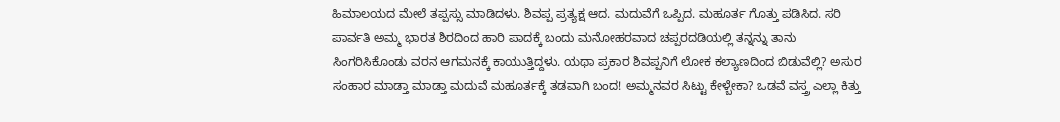ಹಿಮಾಲಯದ ಮೇಲೆ ತಪ್ಪಸ್ಸು ಮಾಡಿದಳು. ಶಿವಪ್ಪ ಪ್ರತ್ಯಕ್ಷ ಆದ. ಮದುವೆಗೆ ಒಪ್ಪಿದ. ಮಹೂರ್ತ ಗೊತ್ತು ಪಡಿಸಿದ. ಸರಿ ಪಾರ್ವತಿ ಅಮ್ಮ ಭಾರತ ಶಿರದಿಂದ ಹಾರಿ ಪಾದಕ್ಕೆ ಬಂದು ಮನೋಹರವಾದ ಚಪ್ಪರದಡಿಯಲ್ಲಿ ತನ್ನನ್ನು ತಾನು ಸಿಂಗರಿಸಿಕೊಂಡು ವರನ ಆಗಮನಕ್ಕೆ ಕಾಯುತ್ತಿದ್ದಳು. ಯಥಾ ಪ್ರಕಾರ ಶಿವಪ್ಪನಿಗೆ ಲೋಕ ಕಲ್ಯಾಣದಿಂದ ಬಿಡುವೆಲ್ಲಿ? ಅಸುರ ಸಂಹಾರ ಮಾಡ್ತಾ ಮಾಡ್ತಾ ಮದುವೆ ಮಹೂರ್ತಕ್ಕೆ ತಡವಾಗಿ ಬಂದ! ಅಮ್ಮನವರ ಸಿಟ್ಟು ಕೇಳ್ಬೇಕಾ? ಒಡವೆ ವಸ್ತ್ರ ಎಲ್ಲಾ ಕಿತ್ತು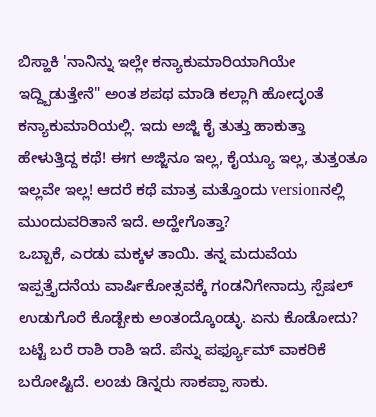ಬಿಸ್ಹಾಕಿ 'ನಾನಿನ್ನು ಇಲ್ಲೇ ಕನ್ಯಾಕುಮಾರಿಯಾಗಿಯೇ ಇದ್ದ್ಬಿಡುತ್ತೇನೆ" ಅಂತ ಶಪಥ ಮಾಡಿ ಕಲ್ಲಾಗಿ ಹೋದ್ಳಂತೆ ಕನ್ಯಾಕುಮಾರಿಯಲ್ಲಿ. ಇದು ಅಜ್ಜಿ ಕೈ ತುತ್ತು ಹಾಕುತ್ತಾ ಹೇಳುತ್ತಿದ್ದ ಕಥೆ! ಈಗ ಅಜ್ಜಿನೂ ಇಲ್ಲ, ಕೈಯ್ಯೂ ಇಲ್ಲ, ತುತ್ತಂತೂ ಇಲ್ಲವೇ ಇಲ್ಲ! ಆದರೆ ಕಥೆ ಮಾತ್ರ ಮತ್ತೊಂದು versionನಲ್ಲಿ ಮುಂದುವರಿತಾನೆ ಇದೆ. ಅದ್ಹೇಗೊತ್ತಾ?
ಒಬ್ಬಾಕೆ, ಎರಡು ಮಕ್ಕಳ ತಾಯಿ. ತನ್ನ ಮದುವೆಯ ಇಪ್ಪತ್ತೈದನೆಯ ವಾರ್ಷಿಕೋತ್ಸವಕ್ಕೆ ಗಂಡನಿಗೇನಾದ್ರು ಸ್ಪೆಷಲ್ ಉಡುಗೊರೆ ಕೊಡ್ಬೇಕು ಅಂತಂದ್ಕೊಂಡ್ಳು. ಏನು ಕೊಡೋದು? ಬಟ್ಟೆ ಬರೆ ರಾಶಿ ರಾಶಿ ಇದೆ. ಪೆನ್ನು ಪರ್ಫ್ಯೂಮ್ ವಾಕರಿಕೆ ಬರೋಷ್ಟಿದೆ. ಲಂಚು ಡಿನ್ನರು ಸಾಕಪ್ಪಾ ಸಾಕು.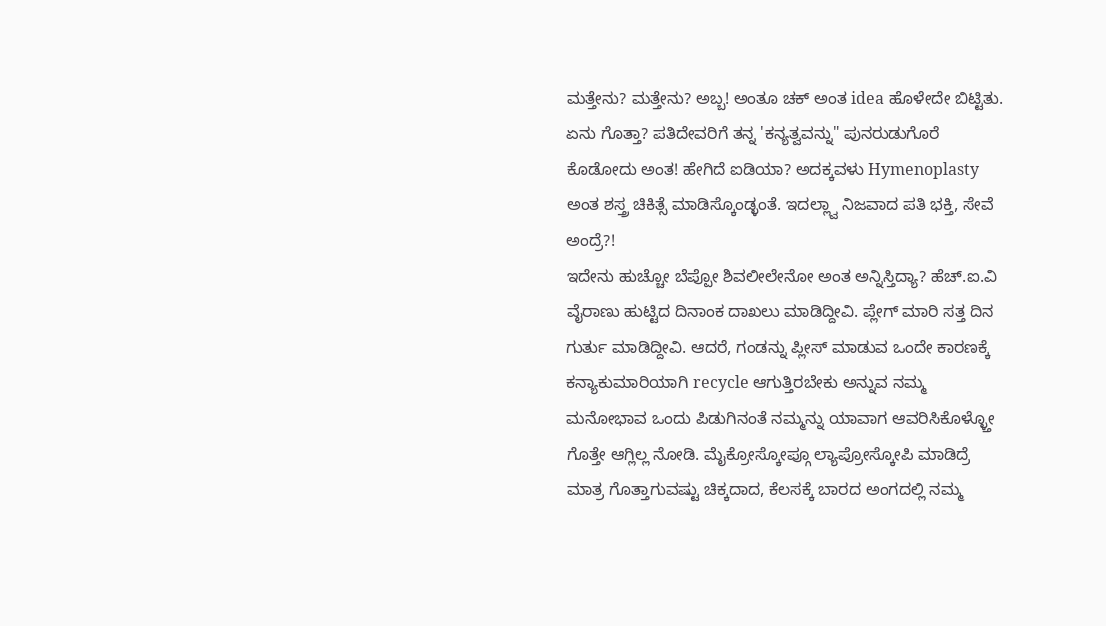ಮತ್ತೇನು? ಮತ್ತೇನು? ಅಬ್ಬ! ಅಂತೂ ಚಕ್ ಅಂತ idea ಹೊಳೇದೇ ಬಿಟ್ಟಿತು. ಏನು ಗೊತ್ತಾ? ಪತಿದೇವರಿಗೆ ತನ್ನ 'ಕನ್ಯತ್ವವನ್ನು" ಪುನರುಡುಗೊರೆ ಕೊಡೋದು ಅಂತ! ಹೇಗಿದೆ ಐಡಿಯಾ? ಅದಕ್ಕವಳು Hymenoplasty ಅಂತ ಶಸ್ತ್ರ ಚಿಕಿತ್ಸೆ ಮಾಡಿಸ್ಕೊಂಡ್ಳಂತೆ. ಇದಲ್ಲ್ವಾ ನಿಜವಾದ ಪತಿ ಭಕ್ತಿ, ಸೇವೆ ಅಂದ್ರೆ?!
ಇದೇನು ಹುಚ್ಚೋ ಬೆಪ್ಪೋ ಶಿವಲೀಲೇನೋ ಅಂತ ಅನ್ನಿಸ್ತಿದ್ಯಾ? ಹೆಚ್.ಐ.ವಿ ವೈರಾಣು ಹುಟ್ಟಿದ ದಿನಾಂಕ ದಾಖಲು ಮಾಡಿದ್ದೀವಿ. ಪ್ಲೇಗ್ ಮಾರಿ ಸತ್ತ ದಿನ ಗುರ್ತು ಮಾಡಿದ್ದೀವಿ. ಆದರೆ, ಗಂಡನ್ನು ಪ್ಲೀಸ್ ಮಾಡುವ ಒಂದೇ ಕಾರಣಕ್ಕೆ ಕನ್ಯಾಕುಮಾರಿಯಾಗಿ recycle ಆಗುತ್ತಿರಬೇಕು ಅನ್ನುವ ನಮ್ಮ ಮನೋಭಾವ ಒಂದು ಪಿಡುಗಿನಂತೆ ನಮ್ಮನ್ನು ಯಾವಾಗ ಆವರಿಸಿಕೊಳ್ಳ್ತೋ ಗೊತ್ತೇ ಆಗ್ಲಿಲ್ಲ ನೋಡಿ. ಮೈಕ್ರೋಸ್ಕೋಪ್ಗೂ ಲ್ಯಾಪ್ರೋಸ್ಕೋಪಿ ಮಾಡಿದ್ರೆ ಮಾತ್ರ ಗೊತ್ತಾಗುವಷ್ಟು ಚಿಕ್ಕದಾದ, ಕೆಲಸಕ್ಕೆ ಬಾರದ ಅಂಗದಲ್ಲಿ ನಮ್ಮ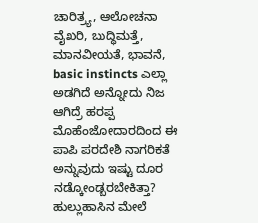ಚಾರಿತ್ರ್ಯ, ಆಲೋಚನಾ ವೈಖರಿ, ಬುದ್ಧಿಮತ್ತೆ, ಮಾನವೀಯತೆ, ಭಾವನೆ, basic instincts ಎಲ್ಲಾ ಅಡಗಿದೆ ಅನ್ನೋದು ನಿಜ ಆಗಿದ್ರೆ ಹರಪ್ಪ ಮೊಹೆಂಜೋದಾರದಿಂದ ಈ ಪಾಪಿ ಪರದೇಶಿ ನಾಗರಿಕತೆ ಅನ್ನುವುದು ಇಷ್ಟು ದೂರ ನಡ್ಕೋಂಡ್ಬರಬೇಕಿತ್ತಾ? ಹುಲ್ಲುಹಾಸಿನ ಮೇಲೆ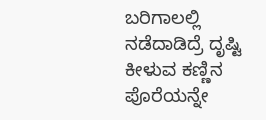ಬರಿಗಾಲಲ್ಲಿ ನಡೆದಾಡಿದ್ರೆ ದೃಷ್ಟಿ ಕೀಳುವ ಕಣ್ಣಿನ ಪೊರೆಯನ್ನೇ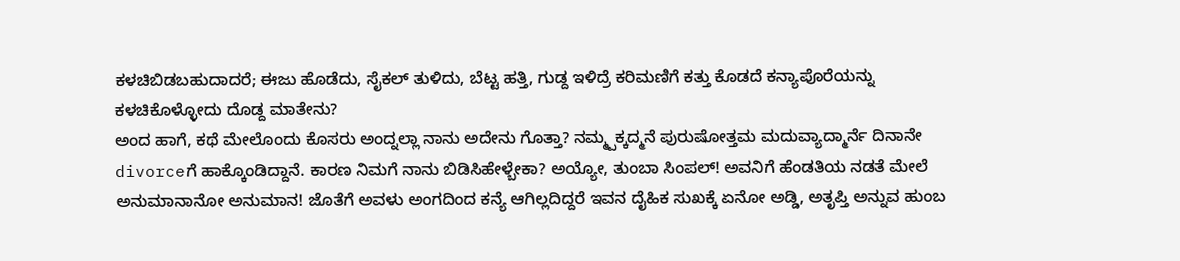ಕಳಚಿಬಿಡಬಹುದಾದರೆ; ಈಜು ಹೊಡೆದು, ಸೈಕಲ್ ತುಳಿದು, ಬೆಟ್ಟ ಹತ್ತಿ, ಗುಡ್ದ ಇಳಿದ್ರೆ ಕರಿಮಣಿಗೆ ಕತ್ತು ಕೊಡದೆ ಕನ್ಯಾಪೊರೆಯನ್ನು ಕಳಚಿಕೊಳ್ಳೋದು ದೊಡ್ದ ಮಾತೇನು?
ಅಂದ ಹಾಗೆ, ಕಥೆ ಮೇಲೊಂದು ಕೊಸರು ಅಂದ್ನಲ್ಲಾ ನಾನು ಅದೇನು ಗೊತ್ತಾ? ನಮ್ಮ್ಪಕ್ಕದ್ಮನೆ ಪುರುಷೋತ್ತಮ ಮದುವ್ಯಾದ್ಮಾರ್ನೆ ದಿನಾನೇ divorceಗೆ ಹಾಕ್ಕೊಂಡಿದ್ದಾನೆ. ಕಾರಣ ನಿಮಗೆ ನಾನು ಬಿಡಿಸಿಹೇಳ್ಬೇಕಾ? ಅಯ್ಯೋ, ತುಂಬಾ ಸಿಂಪಲ್! ಅವನಿಗೆ ಹೆಂಡತಿಯ ನಡತೆ ಮೇಲೆ ಅನುಮಾನಾನೋ ಅನುಮಾನ! ಜೊತೆಗೆ ಅವಳು ಅಂಗದಿಂದ ಕನ್ಯೆ ಆಗಿಲ್ಲದಿದ್ದರೆ ಇವನ ದೈಹಿಕ ಸುಖಕ್ಕೆ ಏನೋ ಅಡ್ಡಿ, ಅತೃಪ್ತಿ ಅನ್ನುವ ಹುಂಬ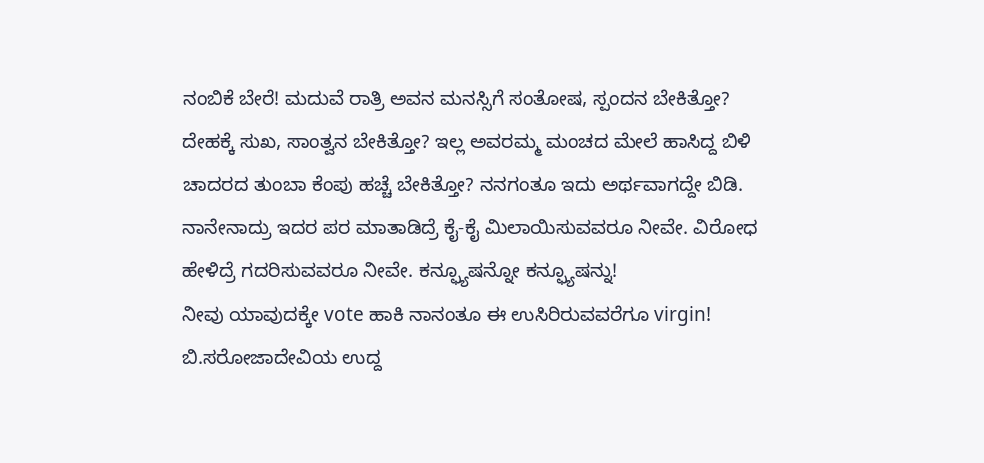ನಂಬಿಕೆ ಬೇರೆ! ಮದುವೆ ರಾತ್ರಿ ಅವನ ಮನಸ್ಸಿಗೆ ಸಂತೋಷ, ಸ್ಪಂದನ ಬೇಕಿತ್ತೋ? ದೇಹಕ್ಕೆ ಸುಖ, ಸಾಂತ್ವನ ಬೇಕಿತ್ತೋ? ಇಲ್ಲ ಅವರಮ್ಮ ಮಂಚದ ಮೇಲೆ ಹಾಸಿದ್ದ ಬಿಳಿ ಚಾದರದ ತುಂಬಾ ಕೆಂಪು ಹಚ್ಚೆ ಬೇಕಿತ್ತೋ? ನನಗಂತೂ ಇದು ಅರ್ಥವಾಗದ್ದೇ ಬಿಡಿ. ನಾನೇನಾದ್ರು ಇದರ ಪರ ಮಾತಾಡಿದ್ರೆ ಕೈ-ಕೈ ಮಿಲಾಯಿಸುವವರೂ ನೀವೇ. ವಿರೋಧ ಹೇಳಿದ್ರೆ ಗದರಿಸುವವರೂ ನೀವೇ. ಕನ್ಫ್ಯೂಷನ್ನೋ ಕನ್ಫ್ಯೂಷನ್ನು!
ನೀವು ಯಾವುದಕ್ಕೇ vote ಹಾಕಿ ನಾನಂತೂ ಈ ಉಸಿರಿರುವವರೆಗೂ virgin! ಬಿ.ಸರೋಜಾದೇವಿಯ ಉದ್ದ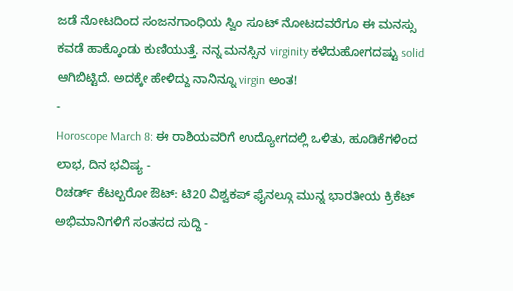ಜಡೆ ನೋಟದಿಂದ ಸಂಜನಗಾಂಧಿಯ ಸ್ವಿಂ ಸೂಟ್ ನೋಟದವರೆಗೂ ಈ ಮನಸ್ಸು ಕವಡೆ ಹಾಕ್ಕೊಂಡು ಕುಣಿಯುತ್ತೆ. ನನ್ನ ಮನಸ್ಸಿನ virginity ಕಳೆದುಹೋಗದಷ್ಟು solid ಆಗಿಬಿಟ್ಟಿದೆ. ಅದಕ್ಕೇ ಹೇಳಿದ್ದು ನಾನಿನ್ನೂ virgin ಅಂತ!
-
Horoscope March 8: ಈ ರಾಶಿಯವರಿಗೆ ಉದ್ಯೋಗದಲ್ಲಿ ಒಳಿತು, ಹೂಡಿಕೆಗಳಿಂದ ಲಾಭ, ದಿನ ಭವಿಷ್ಯ -
ರಿಚರ್ಡ್ ಕೆಟಲ್ಬರೋ ಔಟ್: ಟಿ20 ವಿಶ್ವಕಪ್ ಫೈನಲ್ಗೂ ಮುನ್ನ ಭಾರತೀಯ ಕ್ರಿಕೆಟ್ ಅಭಿಮಾನಿಗಳಿಗೆ ಸಂತಸದ ಸುದ್ದಿ -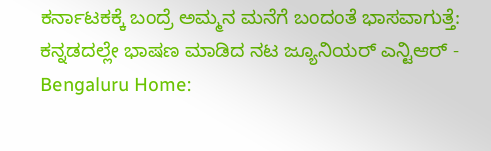ಕರ್ನಾಟಕಕ್ಕೆ ಬಂದ್ರೆ ಅಮ್ಮನ ಮನೆಗೆ ಬಂದಂತೆ ಭಾಸವಾಗುತ್ತೆ: ಕನ್ನಡದಲ್ಲೇ ಭಾಷಣ ಮಾಡಿದ ನಟ ಜ್ಯೂನಿಯರ್ ಎನ್ಟಿಆರ್ -
Bengaluru Home: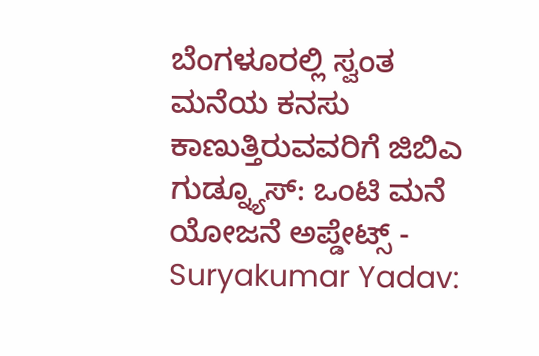ಬೆಂಗಳೂರಲ್ಲಿ ಸ್ವಂತ ಮನೆಯ ಕನಸು ಕಾಣುತ್ತಿರುವವರಿಗೆ ಜಿಬಿಎ ಗುಡ್ನ್ಯೂಸ್: ಒಂಟಿ ಮನೆ ಯೋಜನೆ ಅಪ್ಡೇಟ್ಸ್ -
Suryakumar Yadav: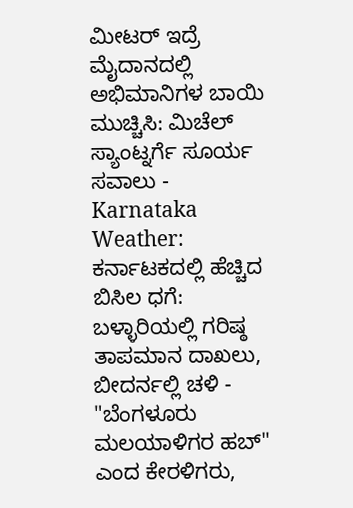ಮೀಟರ್ ಇದ್ರೆ ಮೈದಾನದಲ್ಲಿ ಅಭಿಮಾನಿಗಳ ಬಾಯಿ ಮುಚ್ಚಿಸಿ: ಮಿಚೆಲ್ ಸ್ಯಾಂಟ್ನರ್ಗೆ ಸೂರ್ಯ ಸವಾಲು -
Karnataka Weather: ಕರ್ನಾಟಕದಲ್ಲಿ ಹೆಚ್ಚಿದ ಬಿಸಿಲ ಧಗೆ: ಬಳ್ಳಾರಿಯಲ್ಲಿ ಗರಿಷ್ಠ ತಾಪಮಾನ ದಾಖಲು, ಬೀದರ್ನಲ್ಲಿ ಚಳಿ -
"ಬೆಂಗಳೂರು ಮಲಯಾಳಿಗರ ಹಬ್" ಎಂದ ಕೇರಳಿಗರು,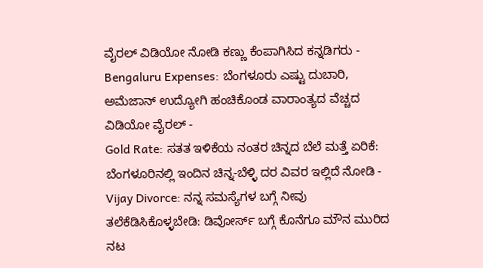ವೈರಲ್ ವಿಡಿಯೋ ನೋಡಿ ಕಣ್ಣು ಕೆಂಪಾಗಿಸಿದ ಕನ್ನಡಿಗರು -
Bengaluru Expenses: ಬೆಂಗಳೂರು ಎಷ್ಟು ದುಬಾರಿ, ಅಮೆಜಾನ್ ಉದ್ಯೋಗಿ ಹಂಚಿಕೊಂಡ ವಾರಾಂತ್ಯದ ವೆಚ್ಚದ ವಿಡಿಯೋ ವೈರಲ್ -
Gold Rate: ಸತತ ಇಳಿಕೆಯ ನಂತರ ಚಿನ್ನದ ಬೆಲೆ ಮತ್ತೆ ಏರಿಕೆ: ಬೆಂಗಳೂರಿನಲ್ಲಿ ಇಂದಿನ ಚಿನ್ನ-ಬೆಳ್ಳಿ ದರ ವಿವರ ಇಲ್ಲಿದೆ ನೋಡಿ -
Vijay Divorce: ನನ್ನ ಸಮಸ್ಯೆಗಳ ಬಗ್ಗೆ ನೀವು ತಲೆಕೆಡಿಸಿಕೊಳ್ಳಬೇಡಿ: ಡಿವೋರ್ಸ್ ಬಗ್ಗೆ ಕೊನೆಗೂ ಮೌನ ಮುರಿದ ನಟ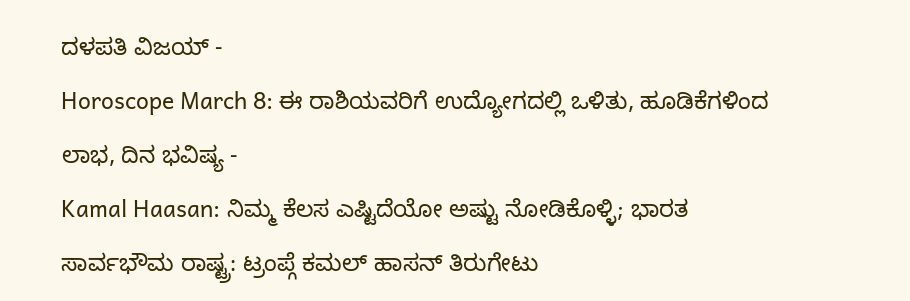ದಳಪತಿ ವಿಜಯ್ -
Horoscope March 8: ಈ ರಾಶಿಯವರಿಗೆ ಉದ್ಯೋಗದಲ್ಲಿ ಒಳಿತು, ಹೂಡಿಕೆಗಳಿಂದ ಲಾಭ, ದಿನ ಭವಿಷ್ಯ -
Kamal Haasan: ನಿಮ್ಮ ಕೆಲಸ ಎಷ್ಟಿದೆಯೋ ಅಷ್ಟು ನೋಡಿಕೊಳ್ಳಿ; ಭಾರತ ಸಾರ್ವಭೌಮ ರಾಷ್ಟ್ರ: ಟ್ರಂಪ್ಗೆ ಕಮಲ್ ಹಾಸನ್ ತಿರುಗೇಟು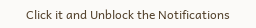Click it and Unblock the Notifications